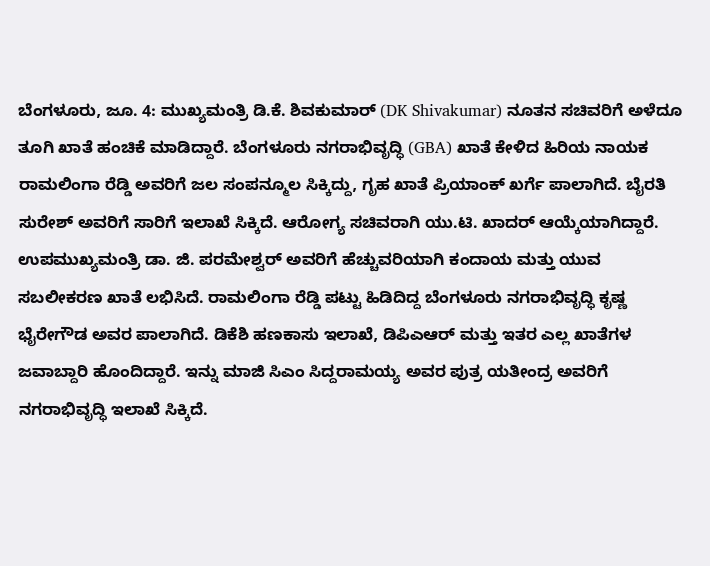ಬೆಂಗಳೂರು, ಜೂ. 4: ಮುಖ್ಯಮಂತ್ರಿ ಡಿ.ಕೆ. ಶಿವಕುಮಾರ್ (DK Shivakumar) ನೂತನ ಸಚಿವರಿಗೆ ಅಳೆದೂ ತೂಗಿ ಖಾತೆ ಹಂಚಿಕೆ ಮಾಡಿದ್ದಾರೆ. ಬೆಂಗಳೂರು ನಗರಾಭಿವೃದ್ಧಿ (GBA) ಖಾತೆ ಕೇಳಿದ ಹಿರಿಯ ನಾಯಕ ರಾಮಲಿಂಗಾ ರೆಡ್ಡಿ ಅವರಿಗೆ ಜಲ ಸಂಪನ್ಮೂಲ ಸಿಕ್ಕಿದ್ದು, ಗೃಹ ಖಾತೆ ಪ್ರಿಯಾಂಕ್ ಖರ್ಗೆ ಪಾಲಾಗಿದೆ. ಬೈರತಿ ಸುರೇಶ್ ಅವರಿಗೆ ಸಾರಿಗೆ ಇಲಾಖೆ ಸಿಕ್ಕಿದೆ. ಆರೋಗ್ಯ ಸಚಿವರಾಗಿ ಯು.ಟಿ. ಖಾದರ್ ಆಯ್ಕೆಯಾಗಿದ್ದಾರೆ. ಉಪಮುಖ್ಯಮಂತ್ರಿ ಡಾ. ಜಿ. ಪರಮೇಶ್ವರ್ ಅವರಿಗೆ ಹೆಚ್ಚುವರಿಯಾಗಿ ಕಂದಾಯ ಮತ್ತು ಯುವ ಸಬಲೀಕರಣ ಖಾತೆ ಲಭಿಸಿದೆ. ರಾಮಲಿಂಗಾ ರೆಡ್ಡಿ ಪಟ್ಟು ಹಿಡಿದಿದ್ದ ಬೆಂಗಳೂರು ನಗರಾಭಿವೃದ್ಧಿ ಕೃಷ್ಣ ಭೈರೇಗೌಡ ಅವರ ಪಾಲಾಗಿದೆ. ಡಿಕೆಶಿ ಹಣಕಾಸು ಇಲಾಖೆ, ಡಿಪಿಎಆರ್ ಮತ್ತು ಇತರ ಎಲ್ಲ ಖಾತೆಗಳ ಜವಾಬ್ದಾರಿ ಹೊಂದಿದ್ದಾರೆ. ಇನ್ನು ಮಾಜಿ ಸಿಎಂ ಸಿದ್ದರಾಮಯ್ಯ ಅವರ ಪುತ್ರ ಯತೀಂದ್ರ ಅವರಿಗೆ ನಗರಾಭಿವೃದ್ಧಿ ಇಲಾಖೆ ಸಿಕ್ಕಿದೆ.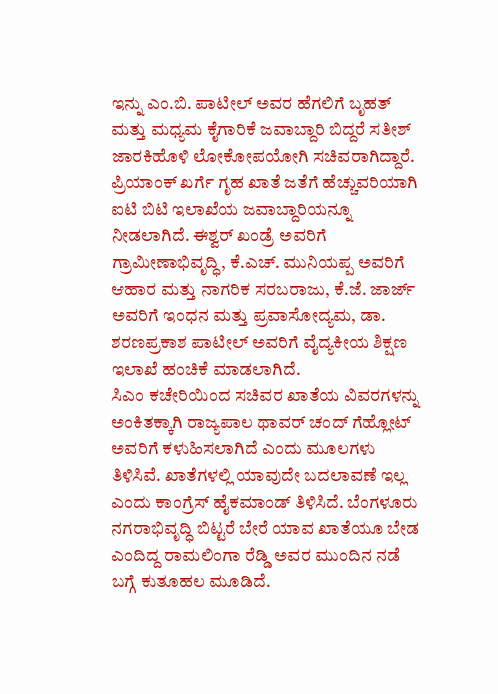ಇನ್ನು ಎಂ.ಬಿ. ಪಾಟೀಲ್ ಅವರ ಹೆಗಲಿಗೆ ಬೃಹತ್ ಮತ್ತು ಮಧ್ಯಮ ಕೈಗಾರಿಕೆ ಜವಾಬ್ದಾರಿ ಬಿದ್ದರೆ ಸತೀಶ್ ಜಾರಕಿಹೊಳಿ ಲೋಕೋಪಯೋಗಿ ಸಚಿವರಾಗಿದ್ದಾರೆ. ಪ್ರಿಯಾಂಕ್ ಖರ್ಗೆ ಗೃಹ ಖಾತೆ ಜತೆಗೆ ಹೆಚ್ಚುವರಿಯಾಗಿ ಐಟಿ ಬಿಟಿ ಇಲಾಖೆಯ ಜವಾಬ್ದಾರಿಯನ್ನೂ ನೀಡಲಾಗಿದೆ. ಈಶ್ವರ್ ಖಂಡ್ರೆ ಅವರಿಗೆ ಗ್ರಾಮೀಣಾಭಿವೃದ್ಧಿ, ಕೆ.ಎಚ್. ಮುನಿಯಪ್ಪ ಅವರಿಗೆ ಆಹಾರ ಮತ್ತು ನಾಗರಿಕ ಸರಬರಾಜು, ಕೆ.ಜೆ. ಜಾರ್ಜ್ ಅವರಿಗೆ ಇಂಧನ ಮತ್ತು ಪ್ರವಾಸೋದ್ಯಮ, ಡಾ. ಶರಣಪ್ರಕಾಶ ಪಾಟೀಲ್ ಅವರಿಗೆ ವೈದ್ಯಕೀಯ ಶಿಕ್ಷಣ ಇಲಾಖೆ ಹಂಚಿಕೆ ಮಾಡಲಾಗಿದೆ.
ಸಿಎಂ ಕಚೇರಿಯಿಂದ ಸಚಿವರ ಖಾತೆಯ ವಿವರಗಳನ್ನು ಅಂಕಿತಕ್ಕಾಗಿ ರಾಜ್ಯಪಾಲ ಥಾವರ್ ಚಂದ್ ಗೆಹ್ಲೋಟ್ ಅವರಿಗೆ ಕಳುಹಿಸಲಾಗಿದೆ ಎಂದು ಮೂಲಗಳು ತಿಳಿಸಿವೆ. ಖಾತೆಗಳಲ್ಲಿ ಯಾವುದೇ ಬದಲಾವಣೆ ಇಲ್ಲ ಎಂದು ಕಾಂಗ್ರೆಸ್ ಹೈಕಮಾಂಡ್ ತಿಳಿಸಿದೆ. ಬೆಂಗಳೂರು ನಗರಾಭಿವೃದ್ಧಿ ಬಿಟ್ಟರೆ ಬೇರೆ ಯಾವ ಖಾತೆಯೂ ಬೇಡ ಎಂದಿದ್ದ ರಾಮಲಿಂಗಾ ರೆಡ್ಡಿ ಅವರ ಮುಂದಿನ ನಡೆ ಬಗ್ಗೆ ಕುತೂಹಲ ಮೂಡಿದೆ.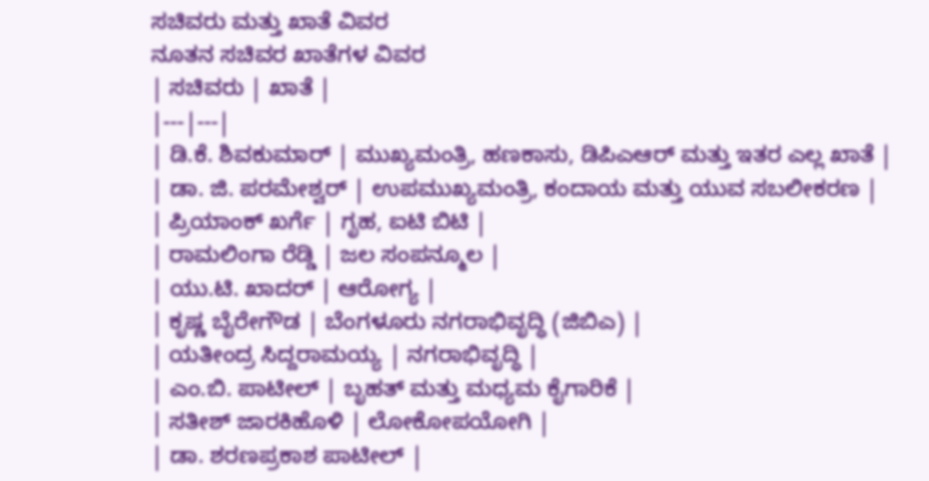ಸಚಿವರು ಮತ್ತು ಖಾತೆ ವಿವರ
ನೂತನ ಸಚಿವರ ಖಾತೆಗಳ ವಿವರ
| ಸಚಿವರು | ಖಾತೆ |
|---|---|
| ಡಿ.ಕೆ. ಶಿವಕುಮಾರ್ | ಮುಖ್ಯಮಂತ್ರಿ, ಹಣಕಾಸು, ಡಿಪಿಎಆರ್ ಮತ್ತು ಇತರ ಎಲ್ಲ ಖಾತೆ |
| ಡಾ. ಜಿ. ಪರಮೇಶ್ವರ್ | ಉಪಮುಖ್ಯಮಂತ್ರಿ, ಕಂದಾಯ ಮತ್ತು ಯುವ ಸಬಲೀಕರಣ |
| ಪ್ರಿಯಾಂಕ್ ಖರ್ಗೆ | ಗೃಹ, ಐಟಿ ಬಿಟಿ |
| ರಾಮಲಿಂಗಾ ರೆಡ್ಡಿ | ಜಲ ಸಂಪನ್ಮೂಲ |
| ಯು.ಟಿ. ಖಾದರ್ | ಆರೋಗ್ಯ |
| ಕೃಷ್ಣ ಬೈರೇಗೌಡ | ಬೆಂಗಳೂರು ನಗರಾಭಿವೃದ್ಧಿ (ಜಿಬಿಎ) |
| ಯತೀಂದ್ರ ಸಿದ್ದರಾಮಯ್ಯ | ನಗರಾಭಿವೃದ್ಧಿ |
| ಎಂ.ಬಿ. ಪಾಟೀಲ್ | ಬೃಹತ್ ಮತ್ತು ಮಧ್ಯಮ ಕೈಗಾರಿಕೆ |
| ಸತೀಶ್ ಜಾರಕಿಹೊಳಿ | ಲೋಕೋಪಯೋಗಿ |
| ಡಾ. ಶರಣಪ್ರಕಾಶ ಪಾಟೀಲ್ |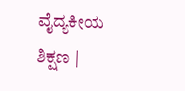ವೈದ್ಯಕೀಯ ಶಿಕ್ಷಣ |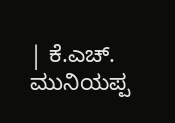| ಕೆ.ಎಚ್. ಮುನಿಯಪ್ಪ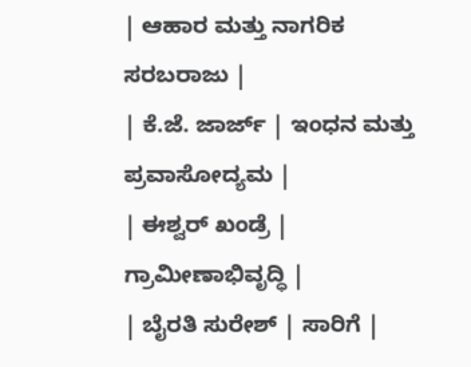| ಆಹಾರ ಮತ್ತು ನಾಗರಿಕ ಸರಬರಾಜು |
| ಕೆ.ಜೆ. ಜಾರ್ಜ್ | ಇಂಧನ ಮತ್ತು ಪ್ರವಾಸೋದ್ಯಮ |
| ಈಶ್ವರ್ ಖಂಡ್ರೆ | ಗ್ರಾಮೀಣಾಭಿವೃದ್ಧಿ |
| ಬೈರತಿ ಸುರೇಶ್ | ಸಾರಿಗೆ |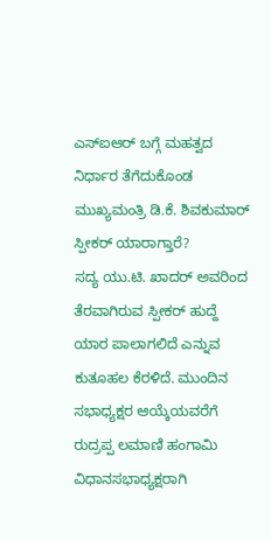ಎಸ್ಐಆರ್ ಬಗ್ಗೆ ಮಹತ್ವದ ನಿರ್ಧಾರ ತೆಗೆದುಕೊಂಡ ಮುಖ್ಯಮಂತ್ರಿ ಡಿ.ಕೆ. ಶಿವಕುಮಾರ್
ಸ್ಪೀಕರ್ ಯಾರಾಗ್ತಾರೆ?
ಸದ್ಯ ಯು.ಟಿ. ಖಾದರ್ ಅವರಿಂದ ತೆರವಾಗಿರುವ ಸ್ಪೀಕರ್ ಹುದ್ದೆ ಯಾರ ಪಾಲಾಗಲಿದೆ ಎನ್ನುವ ಕುತೂಹಲ ಕೆರಳಿದೆ. ಮುಂದಿನ ಸಭಾಧ್ಯಕ್ಷರ ಆಯ್ಕೆಯವರೆಗೆ ರುದ್ರಪ್ಪ ಲಮಾಣಿ ಹಂಗಾಮಿ ವಿಧಾನಸಭಾಧ್ಯಕ್ಷರಾಗಿ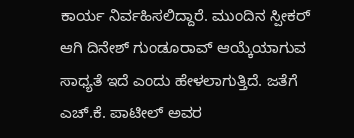ಕಾರ್ಯ ನಿರ್ವಹಿಸಲಿದ್ದಾರೆ. ಮುಂದಿನ ಸ್ಪೀಕರ್ ಆಗಿ ದಿನೇಶ್ ಗುಂಡೂರಾವ್ ಆಯ್ಕೆಯಾಗುವ ಸಾಧ್ಯತೆ ಇದೆ ಎಂದು ಹೇಳಲಾಗುತ್ತಿದೆ. ಜತೆಗೆ ಎಚ್.ಕೆ. ಪಾಟೀಲ್ ಅವರ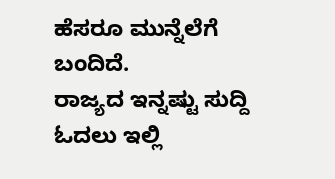ಹೆಸರೂ ಮುನ್ನೆಲೆಗೆ ಬಂದಿದೆ.
ರಾಜ್ಯದ ಇನ್ನಷ್ಟು ಸುದ್ದಿ ಓದಲು ಇಲ್ಲಿ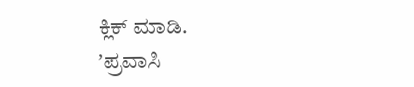ಕ್ಲಿಕ್ ಮಾಡಿ.
ʼಪ್ರವಾಸಿ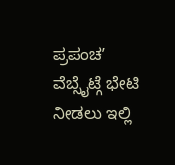ಪ್ರಪಂಚʼ ವೆಬ್ಸೈಟ್ಗೆ ಭೇಟಿ ನೀಡಲು ಇಲ್ಲಿ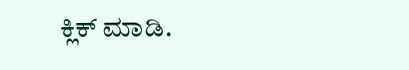ಕ್ಲಿಕ್ ಮಾಡಿ.